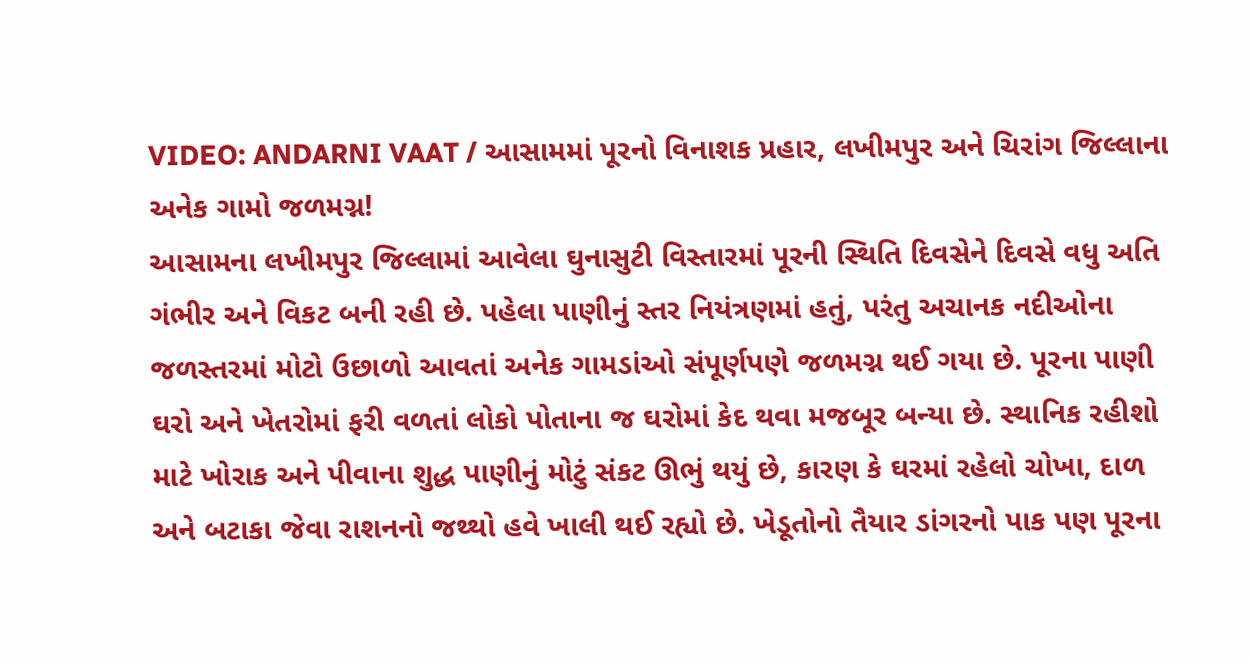VIDEO: ANDARNI VAAT / આસામમાં પૂરનો વિનાશક પ્રહાર, લખીમપુર અને ચિરાંગ જિલ્લાના અનેક ગામો જળમગ્ન!
આસામના લખીમપુર જિલ્લામાં આવેલા ઘુનાસુટી વિસ્તારમાં પૂરની સ્થિતિ દિવસેને દિવસે વધુ અતિ ગંભીર અને વિકટ બની રહી છે. પહેલા પાણીનું સ્તર નિયંત્રણમાં હતું, પરંતુ અચાનક નદીઓના જળસ્તરમાં મોટો ઉછાળો આવતાં અનેક ગામડાંઓ સંપૂર્ણપણે જળમગ્ન થઈ ગયા છે. પૂરના પાણી ઘરો અને ખેતરોમાં ફરી વળતાં લોકો પોતાના જ ઘરોમાં કેદ થવા મજબૂર બન્યા છે. સ્થાનિક રહીશો માટે ખોરાક અને પીવાના શુદ્ધ પાણીનું મોટું સંકટ ઊભું થયું છે, કારણ કે ઘરમાં રહેલો ચોખા, દાળ અને બટાકા જેવા રાશનનો જથ્થો હવે ખાલી થઈ રહ્યો છે. ખેડૂતોનો તૈયાર ડાંગરનો પાક પણ પૂરના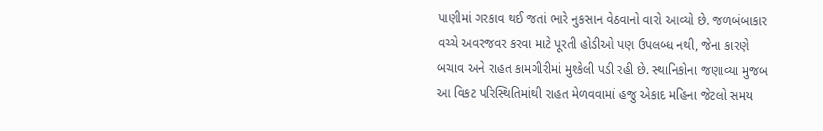પાણીમાં ગરકાવ થઈ જતાં ભારે નુકસાન વેઠવાનો વારો આવ્યો છે. જળબંબાકાર વચ્ચે અવરજવર કરવા માટે પૂરતી હોડીઓ પણ ઉપલબ્ધ નથી, જેના કારણે બચાવ અને રાહત કામગીરીમાં મુશ્કેલી પડી રહી છે. સ્થાનિકોના જણાવ્યા મુજબ આ વિકટ પરિસ્થિતિમાંથી રાહત મેળવવામાં હજુ એકાદ મહિના જેટલો સમય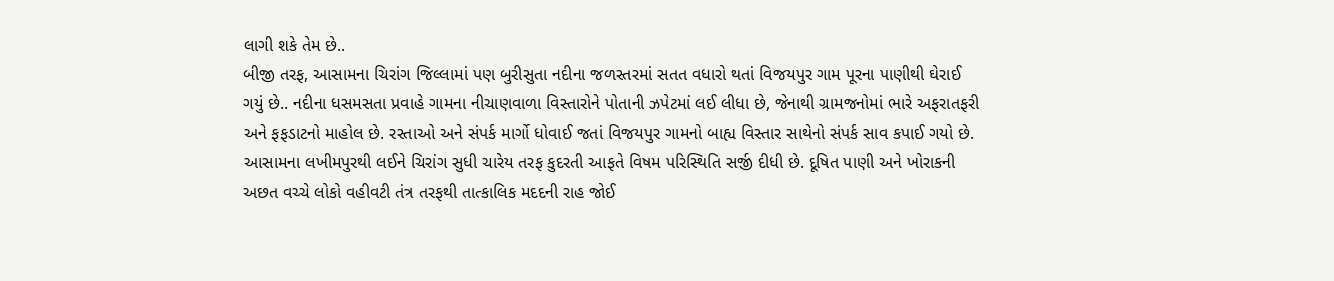લાગી શકે તેમ છે..
બીજી તરફ, આસામના ચિરાંગ જિલ્લામાં પણ બુરીસુતા નદીના જળસ્તરમાં સતત વધારો થતાં વિજયપુર ગામ પૂરના પાણીથી ઘેરાઈ ગયું છે.. નદીના ધસમસતા પ્રવાહે ગામના નીચાણવાળા વિસ્તારોને પોતાની ઝપેટમાં લઈ લીધા છે, જેનાથી ગ્રામજનોમાં ભારે અફરાતફરી અને ફફડાટનો માહોલ છે. રસ્તાઓ અને સંપર્ક માર્ગો ધોવાઈ જતાં વિજયપુર ગામનો બાહ્ય વિસ્તાર સાથેનો સંપર્ક સાવ કપાઈ ગયો છે. આસામના લખીમપુરથી લઈને ચિરાંગ સુધી ચારેય તરફ કુદરતી આફતે વિષમ પરિસ્થિતિ સર્જી દીધી છે. દૂષિત પાણી અને ખોરાકની અછત વચ્ચે લોકો વહીવટી તંત્ર તરફથી તાત્કાલિક મદદની રાહ જોઈ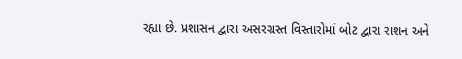રહ્યા છે. પ્રશાસન દ્વારા અસરગ્રસ્ત વિસ્તારોમાં બોટ દ્વારા રાશન અને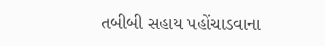તબીબી સહાય પહોંચાડવાના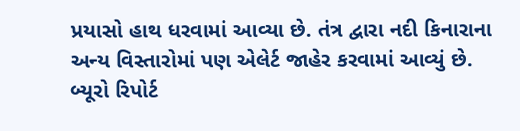પ્રયાસો હાથ ધરવામાં આવ્યા છે. તંત્ર દ્વારા નદી કિનારાના અન્ય વિસ્તારોમાં પણ એલેર્ટ જાહેર કરવામાં આવ્યું છે.
બ્યૂરો રિપોર્ટ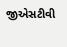જીએસટીવી